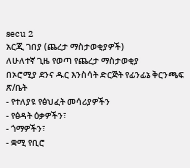secu 2
አርጂ ገበያ (ጨረታ ማስታወቂያዎች)
ለሁለተኛ ጊዜ የወጣ የጨረታ ማስታወቂያ
በኦሮሚያ ደንና ዱር እንስሳት ድርጅት የፊንፊኔ ቅርንጫፍ ጽ/ቤት
- የተለያዩ የፅህፈት መሳሪያዎችን
- የፅዳት ዕቃዎችን፣
- ጎማዎችን፣
- ቋሚ የቢሮ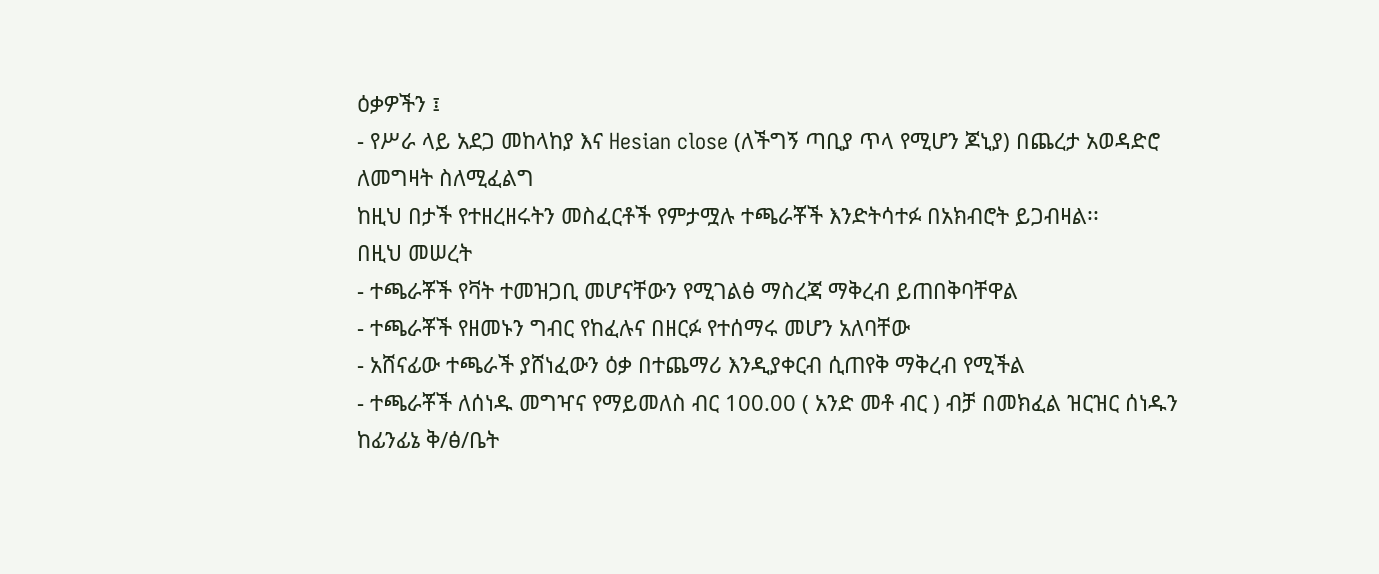ዕቃዎችን ፤
- የሥራ ላይ አደጋ መከላከያ እና Hesian close (ለችግኝ ጣቢያ ጥላ የሚሆን ጆኒያ) በጨረታ አወዳድሮ ለመግዛት ስለሚፈልግ
ከዚህ በታች የተዘረዘሩትን መስፈርቶች የምታሟሉ ተጫራቾች እንድትሳተፉ በአክብሮት ይጋብዛል፡፡
በዚህ መሠረት
- ተጫራቾች የቫት ተመዝጋቢ መሆናቸውን የሚገልፅ ማስረጃ ማቅረብ ይጠበቅባቸዋል
- ተጫራቾች የዘመኑን ግብር የከፈሉና በዘርፉ የተሰማሩ መሆን አለባቸው
- አሸናፊው ተጫራች ያሸነፈውን ዕቃ በተጨማሪ እንዲያቀርብ ሲጠየቅ ማቅረብ የሚችል
- ተጫራቾች ለሰነዱ መግዣና የማይመለስ ብር 100.00 ( አንድ መቶ ብር ) ብቻ በመክፈል ዝርዝር ሰነዱን ከፊንፊኔ ቅ/ፅ/ቤት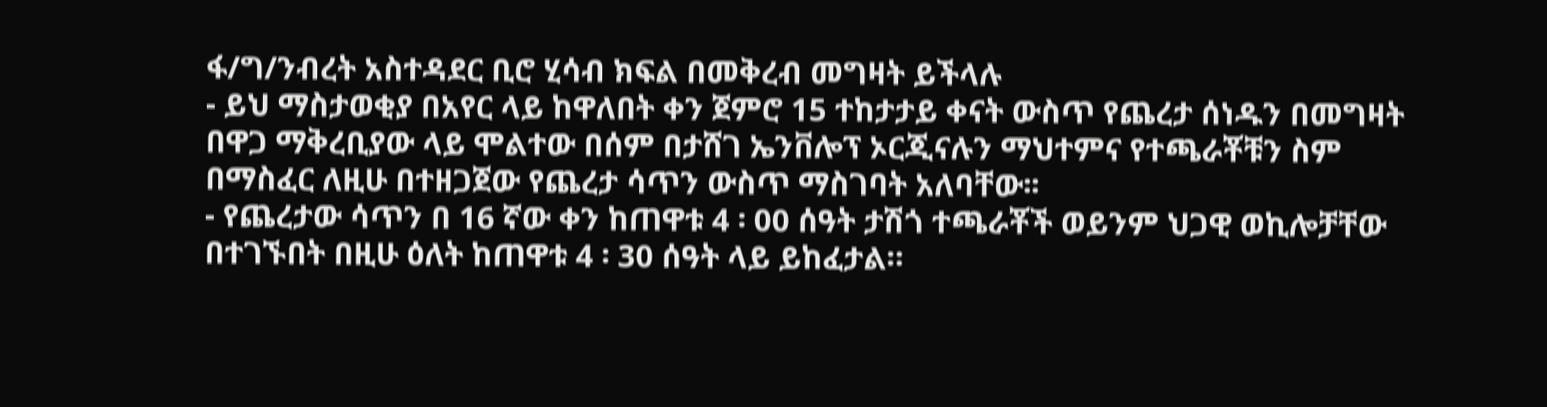ፋ/ግ/ንብረት አስተዳደር ቢሮ ሂሳብ ክፍል በመቅረብ መግዛት ይችላሉ
- ይህ ማስታወቂያ በአየር ላይ ከዋለበት ቀን ጀምሮ 15 ተከታታይ ቀናት ውስጥ የጨረታ ሰነዱን በመግዛት በዋጋ ማቅረቢያው ላይ ሞልተው በሰም በታሸገ ኤንቨሎፕ ኦርጂናሉን ማህተምና የተጫራቾቹን ስም በማስፈር ለዚሁ በተዘጋጀው የጨረታ ሳጥን ውስጥ ማስገባት አለባቸው፡፡
- የጨረታው ሳጥን በ 16 ኛው ቀን ከጠዋቱ 4 ፡ 00 ሰዓት ታሽጎ ተጫራቾች ወይንም ህጋዊ ወኪሎቻቸው በተገኙበት በዚሁ ዕለት ከጠዋቱ 4 ፡ 30 ሰዓት ላይ ይከፈታል።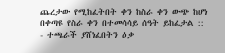ጨረታው የሚከፈትበት ቀን ከስራ ቀን ውጭ ከሆነ በቀጣዩ የስራ ቀን በተመሳሳይ ሰዓት ይከፈታል ::
- ተጫራች ያሸነፈበትን ዕቃ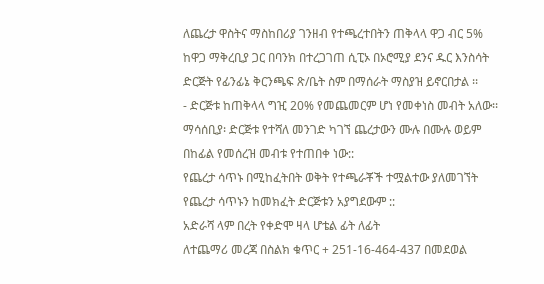ለጨረታ ዋስትና ማስከበሪያ ገንዘብ የተጫረተበትን ጠቅላላ ዋጋ ብር 5% ከዋጋ ማቅረቢያ ጋር በባንክ በተረጋገጠ ሲፒኦ በኦሮሚያ ደንና ዱር እንስሳት ድርጅት የፊንፊኔ ቅርንጫፍ ጽ/ቤት ስም በማሰራት ማስያዝ ይኖርበታል ፡፡
- ድርጅቱ ከጠቅላላ ግዢ 20% የመጨመርም ሆነ የመቀነስ መብት አለው፡፡
ማሳሰቢያ፡ ድርጅቱ የተሻለ መንገድ ካገኘ ጨረታውን ሙሉ በሙሉ ወይም በከፊል የመሰረዝ መብቱ የተጠበቀ ነው::
የጨረታ ሳጥኑ በሚከፈትበት ወቅት የተጫራቾች ተሟልተው ያለመገኘት የጨረታ ሳጥኑን ከመክፈት ድርጅቱን አያግደውም ::
አድራሻ ላም በረት የቀድሞ ዛላ ሆቴል ፊት ለፊት
ለተጨማሪ መረጃ በስልክ ቁጥር + 251-16-464-437 በመደወል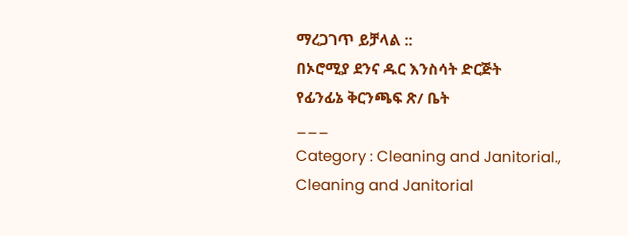ማረጋገጥ ይቻላል ::
በኦሮሚያ ደንና ዱር እንስሳት ድርጅት
የፊንፊኔ ቅርንጫፍ ጽ/ ቤት
___
Category : Cleaning and Janitorial., Cleaning and Janitorial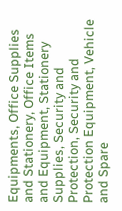Equipments, Office Supplies and Stationery, Office Items and Equipment, Stationery Supplies, Security and Protection, Security and Protection Equipment, Vehicle and Spare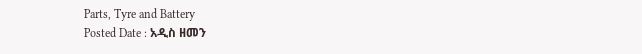Parts, Tyre and Battery
Posted Date : አዲስ ዘመን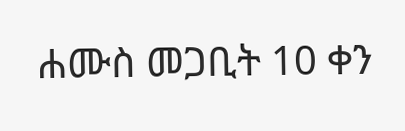ሐሙስ መጋቢት 10 ቀን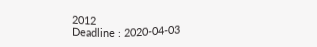2012
Deadline : 2020-04-03